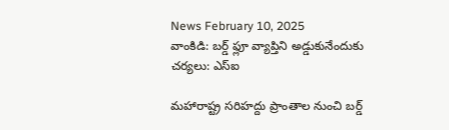News February 10, 2025
వాంకిడి: బర్డ్ ఫ్లూ వ్యాప్తిని అడ్డుకునేందుకు చర్యలు: ఎస్ఐ

మహారాష్ట్ర సరిహద్దు ప్రాంతాల నుంచి బర్డ్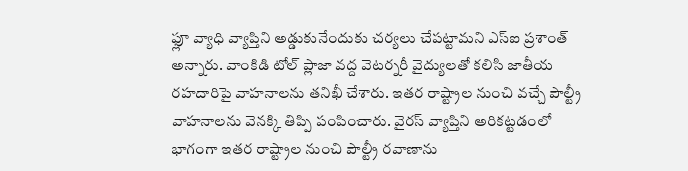ఫ్లూ వ్యాధి వ్యాప్తిని అడ్డుకునేందుకు చర్యలు చేపట్టామని ఎస్ఐ ప్రశాంత్ అన్నారు. వాంకిడి టోల్ ప్లాజా వద్ద వెటర్నరీ వైద్యులతో కలిసి జాతీయ రహదారిపై వాహనాలను తనిఖీ చేశారు. ఇతర రాష్ట్రాల నుంచి వచ్చే పౌల్ట్రీ వాహనాలను వెనక్కి తిప్పి పంపించారు. వైరస్ వ్యాప్తిని అరికట్టడంలో భాగంగా ఇతర రాష్ట్రాల నుంచి పౌల్ట్రీ రవాణాను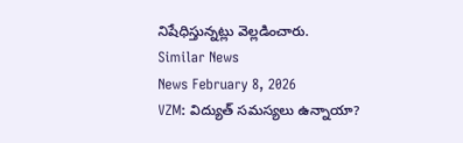నిషేధిస్తున్నట్లు వెల్లడించారు.
Similar News
News February 8, 2026
VZM: విద్యుత్ సమస్యలు ఉన్నాయా?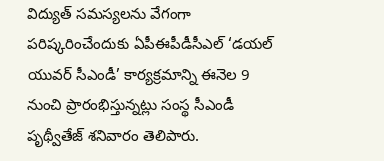విద్యుత్ సమస్యలను వేగంగా పరిష్కరించేందుకు ఏపీఈపీడీసీఎల్ ‘డయల్ యువర్ సీఎండీ’ కార్యక్రమాన్ని ఈనెల 9 నుంచి ప్రారంభిస్తున్నట్లు సంస్థ సీఎండీ పృథ్వీతేజ్ శనివారం తెలిపారు.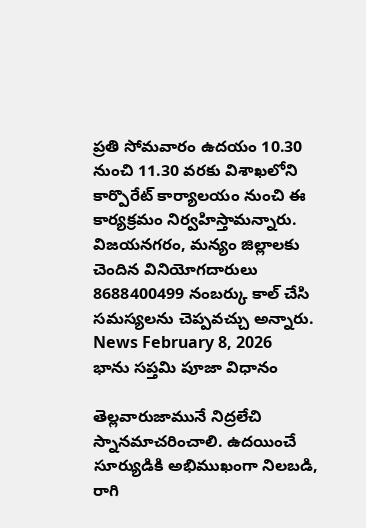ప్రతి సోమవారం ఉదయం 10.30 నుంచి 11.30 వరకు విశాఖలోని కార్పొరేట్ కార్యాలయం నుంచి ఈ కార్యక్రమం నిర్వహిస్తామన్నారు. విజయనగరం, మన్యం జిల్లాలకు చెందిన వినియోగదారులు 8688400499 నంబర్కు కాల్ చేసి సమస్యలను చెప్పవచ్చు అన్నారు.
News February 8, 2026
భాను సప్తమి పూజా విధానం

తెల్లవారుజామునే నిద్రలేచి స్నానమాచరించాలి. ఉదయించే సూర్యుడికి అభిముఖంగా నిలబడి, రాగి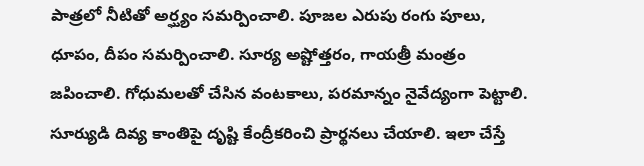పాత్రలో నీటితో అర్ఘ్యం సమర్పించాలి. పూజల ఎరుపు రంగు పూలు, ధూపం, దీపం సమర్పించాలి. సూర్య అష్టోత్తరం, గాయత్రీ మంత్రం జపించాలి. గోధుమలతో చేసిన వంటకాలు, పరమాన్నం నైవేద్యంగా పెట్టాలి. సూర్యుడి దివ్య కాంతిపై దృష్టి కేంద్రీకరించి ప్రార్థనలు చేయాలి. ఇలా చేస్తే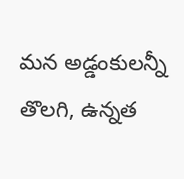మన అడ్డంకులన్నీ తొలగి, ఉన్నత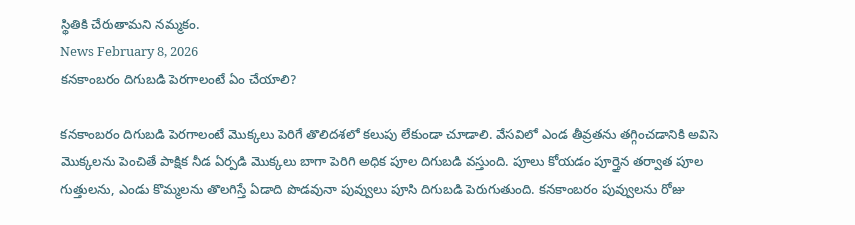స్థితికి చేరుతామని నమ్మకం.
News February 8, 2026
కనకాంబరం దిగుబడి పెరగాలంటే ఏం చేయాలి?

కనకాంబరం దిగుబడి పెరగాలంటే మొక్కలు పెరిగే తొలిదశలో కలుపు లేకుండా చూడాలి. వేసవిలో ఎండ తీవ్రతను తగ్గించడానికి అవిసె మొక్కలను పెంచితే పాక్షిక నీడ ఏర్పడి మొక్కలు బాగా పెరిగి అధిక పూల దిగుబడి వస్తుంది. పూలు కోయడం పూర్తైన తర్వాత పూల గుత్తులను, ఎండు కొమ్మలను తొలగిస్తే ఏడాది పొడవునా పువ్వులు పూసి దిగుబడి పెరుగుతుంది. కనకాంబరం పువ్వులను రోజు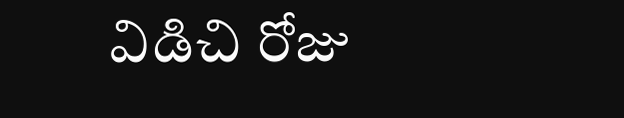విడిచి రోజు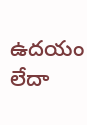ఉదయం లేదా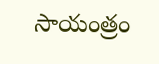సాయంత్రం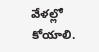వేళల్లో కోయాలి.